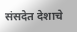संसदेत देशाचे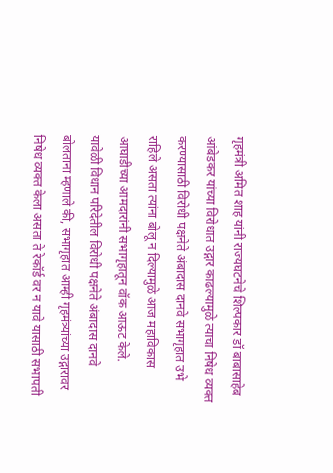गृहमंत्री अमित शाह यांनी राज्यघटनेचे शिल्पकार डॉ बाबासाहेब आंबेडकर यांच्या विरोधात उद्गार काढल्यामुळे त्याचा निषेध व्यक्त करण्यासाठी विरोधी पक्षनेते अंबादास दानवे सभागृहात उभे राहिले असता त्यांना बोलू न दिल्यामुळे आज महाविकास आघाडीच्या आमदारांनी सभागृहातून वॉक आऊट केले.
यावेळी विधान परिदेतील विरोधी पक्षनेते अंबादास दानवे बोलताना म्हणाले की, सभागृहात आम्ही गृहमंत्र्यांच्या उद्गारावर निषेध व्यक्त केला असता ते रेकॉर्ड वर न यावे यासाठी सभापती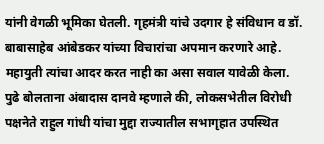यांनी वेगळी भूमिका घेतली. गृहमंत्री यांचे उदगार हे संविधान व डॉ. बाबासाहेब आंबेडकर यांच्या विचारांचा अपमान करणारे आहे. महायुती त्यांचा आदर करत नाही का असा सवाल यावेळी केला.
पुढे बोलताना अंबादास दानवे म्हणाले की, लोकसभेतील विरोधी पक्षनेते राहुल गांधी यांचा मुद्दा राज्यातील सभागृहात उपस्थित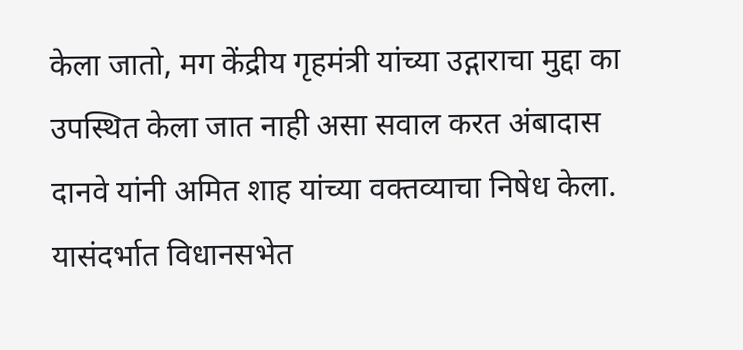केला जातो, मग केंद्रीय गृहमंत्री यांच्या उद्गाराचा मुद्दा का उपस्थित केला जात नाही असा सवाल करत अंबादास दानवे यांनी अमित शाह यांच्या वक्तव्याचा निषेध केला.
यासंदर्भात विधानसभेत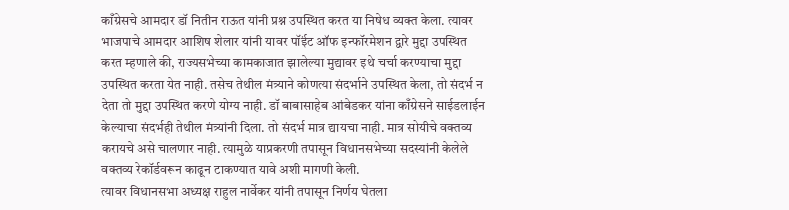काँग्रेसचे आमदार डॉ नितीन राऊत यांनी प्रश्न उपस्थित करत या निषेध व्यक्त केला. त्यावर भाजपाचे आमदार आशिष शेलार यांनी यावर पॉंईट ऑफ इन्फॉरमेशन द्वारे मुद्दा उपस्थित करत म्हणाले की, राज्यसभेच्या कामकाजात झालेल्या मुद्यावर इथे चर्चा करण्याचा मुद्दा उपस्थित करता येत नाही. तसेच तेथील मंत्र्याने कोणत्या संदर्भाने उपस्थित केला, तो संदर्भ न देता तो मुद्दा उपस्थित करणे योग्य नाही. डॉ बाबासाहेब आंबेडकर यांना काँग्रेसने साईडलाईन केल्याचा संदर्भही तेथील मंत्र्यांनी दिला. तो संदर्भ मात्र द्यायचा नाही. मात्र सोयीचे वक्तव्य करायचे असे चालणार नाही. त्यामुळे याप्रकरणी तपासून विधानसभेच्या सदस्यांनी केलेले वक्तव्य रेकॉर्डवरून काढून टाकण्यात यावे अशी मागणी केली.
त्यावर विधानसभा अध्यक्ष राहुल नार्वेकर यांनी तपासून निर्णय घेतला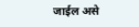जाईल असे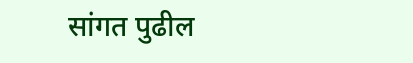सांगत पुढील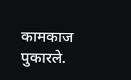कामकाज पुकारले.